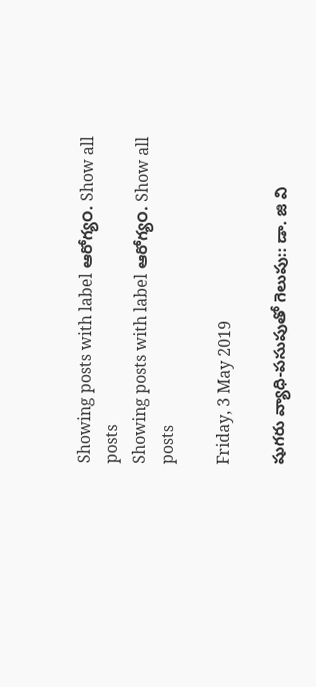Showing posts with label ఆరోగ్య౦. Show all posts
Showing posts with label ఆరోగ్య౦. Show all posts

Friday, 3 May 2019

షుగరు వ్యాధి-పసుపుతో గెలుపు:: డా. జి వి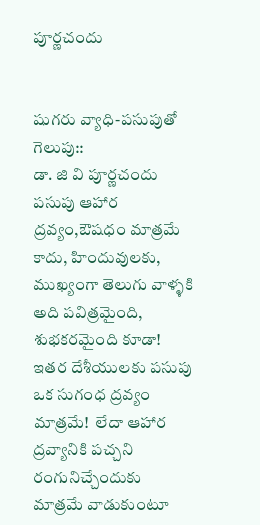పూర్ణచందు


షుగరు వ్యాధి-పసుపుతో గెలుపు::
డా. జి వి పూర్ణచందు
పసుపు ఆహార ద్రవ్యం,ఔషధం మాత్రమే కాదు, హిందువులకు, ముఖ్యంగా తెలుగు వాళ్ళకి అది పవిత్రమైంది, శుభకరమైంది కూడా! ఇతర దేశీయులకు పసుపు ఒక సుగంధ ద్రవ్యం మాత్రమే!  లేదా ఆహార ద్రవ్యానికి పచ్చని రంగునిచ్చేందుకు మాత్రమే వాడుకుంటూ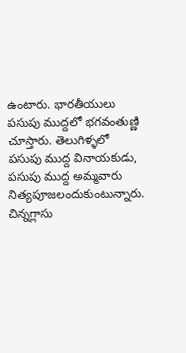ఉంటారు. భారతీయులు పసుపు ముద్దలో భగవంతుణ్ణి చూస్తారు. తెలుగిళ్ళలో పసుపు ముద్ద వినాయకుడు, పసుపు ముద్ద అమ్మవారు నిత్యపూజలందుకుంటున్నారు.
చిన్నగ్లాసు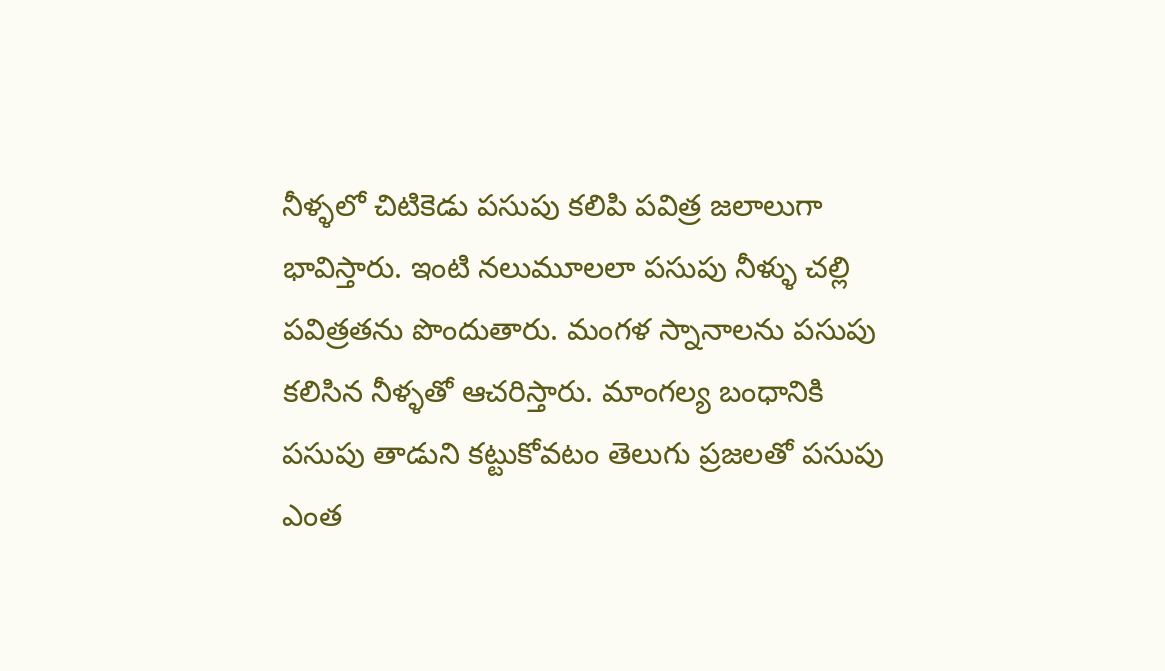నీళ్ళలో చిటికెడు పసుపు కలిపి పవిత్ర జలాలుగా భావిస్తారు. ఇంటి నలుమూలలా పసుపు నీళ్ళు చల్లి పవిత్రతను పొందుతారు. మంగళ స్నానాలను పసుపు కలిసిన నీళ్ళతో ఆచరిస్తారు. మాంగల్య బంధానికి పసుపు తాడుని కట్టుకోవటం తెలుగు ప్రజలతో పసుపు ఎంత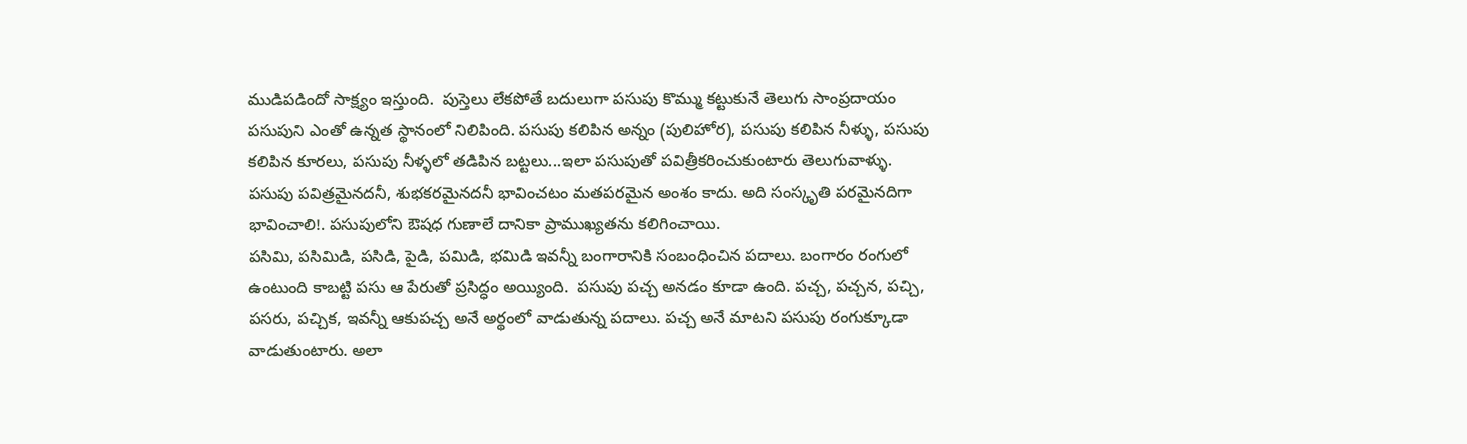ముడిపడిందో సాక్ష్యం ఇస్తుంది.  పుస్తెలు లేకపోతే బదులుగా పసుపు కొమ్ము కట్టుకునే తెలుగు సాంప్రదాయం పసుపుని ఎంతో ఉన్నత స్థానంలో నిలిపింది. పసుపు కలిపిన అన్నం (పులిహోర), పసుపు కలిపిన నీళ్ళు, పసుపు కలిపిన కూరలు, పసుపు నీళ్ళలో తడిపిన బట్టలు...ఇలా పసుపుతో పవిత్రీకరించుకుంటారు తెలుగువాళ్ళు.
పసుపు పవిత్రమైనదనీ, శుభకరమైనదనీ భావించటం మతపరమైన అంశం కాదు. అది సంస్కృతి పరమైనదిగా భావించాలి!. పసుపులోని ఔషధ గుణాలే దానికా ప్రాముఖ్యతను కలిగించాయి.
పసిమి, పసిమిడి, పసిడి, పైడి, పమిడి, భమిడి ఇవన్నీ బంగారానికి సంబంధించిన పదాలు. బంగారం రంగులో ఉంటుంది కాబట్టి పసు ఆ పేరుతో ప్రసిద్ధం అయ్యింది.  పసుపు పచ్చ అనడం కూడా ఉంది. పచ్చ, పచ్చన, పచ్చి, పసరు, పచ్చిక, ఇవన్నీ ఆకుపచ్చ అనే అర్థంలో వాడుతున్న పదాలు. పచ్చ అనే మాటని పసుపు రంగుక్కూడా వాడుతుంటారు. అలా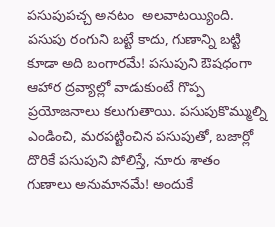పసుపుపచ్చ అనటం  అలవాటయ్యింది.
పసుపు రంగుని బట్టే కాదు, గుణాన్ని బట్టి కూడా అది బంగారమే! పసుపుని ఔషధంగా ఆహార ద్రవ్యాల్లో వాడుకుంటే గొప్ప ప్రయోజనాలు కలుగుతాయి. పసుపుకొమ్ముల్ని ఎండించి, మరపట్టించిన పసుపుతో, బజార్లో దొరికే పసుపుని పోలిస్తే, నూరు శాతం గుణాలు అనుమానమే! అందుకే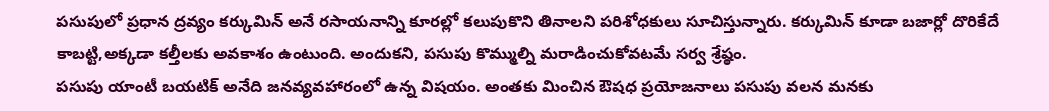పసుపులో ప్రధాన ద్రవ్యం కర్కుమిన్ అనే రసాయనాన్ని కూరల్లో కలుపుకొని తినాలని పరిశోధకులు సూచిస్తున్నారు. కర్కుమిన్ కూడా బజార్లో దొరికేదే కాబట్టి,అక్కడా కల్తీలకు అవకాశం ఉంటుంది. అందుకని, పసుపు కొమ్ముల్ని మరాడించుకోవటమే సర్వ శ్రేష్ఠం.
పసుపు యాంటీ బయటిక్ అనేది జనవ్యవహారంలో ఉన్న విషయం. అంతకు మించిన ఔషధ ప్రయోజనాలు పసుపు వలన మనకు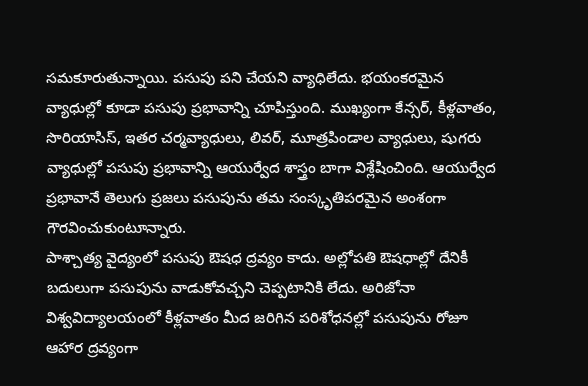సమకూరుతున్నాయి. పసుపు పని చేయని వ్యాధిలేదు. భయంకరమైన వ్యాధుల్లో కూడా పసుపు ప్రభావాన్ని చూపిస్తుంది. ముఖ్యంగా కేన్సర్, కీళ్లవాతం, సొరియాసిస్, ఇతర చర్మవ్యాధులు, లివర్, మూత్రపిండాల వ్యాధులు, షుగరు వ్యాధుల్లో పసుపు ప్రభావాన్ని ఆయుర్వేద శాస్త్రం బాగా విశ్లేషించింది. ఆయుర్వేద ప్రభావానే తెలుగు ప్రజలు పసుపును తమ సంస్కృతిపరమైన అంశంగా గౌరవించుకుంటూన్నారు.
పాశ్చాత్య వైద్యంలో పసుపు ఔషధ ద్రవ్యం కాదు. అల్లోపతి ఔషధాల్లో దేనికీ బదులుగా పసుపును వాడుకోవచ్చని చెప్పటానికి లేదు. అరిజోనా విశ్వవిద్యాలయంలో కీళ్లవాతం మీద జరిగిన పరిశోధనల్లో పసుపును రోజూ ఆహార ద్రవ్యంగా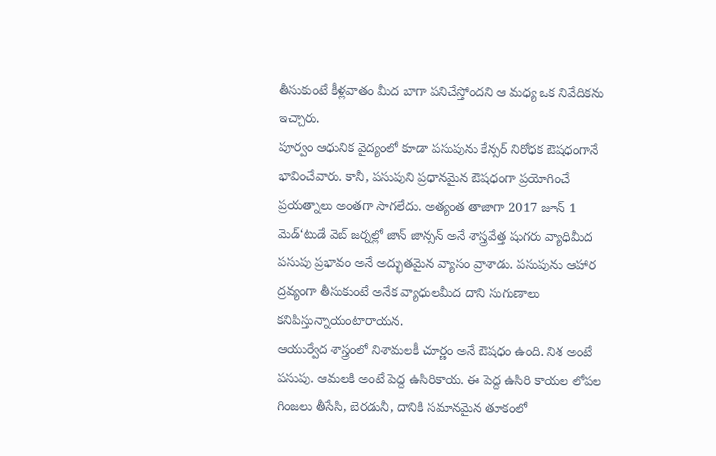తీసుకుంటే కీళ్లవాతం మీద బాగా పనిచేస్తోందని ఆ మధ్య ఒక నివేదికను ఇచ్చారు.
పూర్వం ఆధునిక వైద్యంలో కూడా పసుపును కేన్సర్ నిరోధక ఔషధంగానే భావించేవారు. కానీ, పసుపుని ప్రధానమైన ఔషధంగా ప్రయోగించే ప్రయత్నాలు అంతగా సాగలేదు. అత్యంత తాజాగా 2017 జూన్ 1 మెడ్‘టుడే వెబ్ జర్నల్లో జాన్ జాన్సన్ అనే శాస్త్రవేత్త షుగరు వ్యాధిమీద పసుపు ప్రభావం అనే అద్భుతమైన వ్యాసం వ్రాశాడు. పసుపును ఆహార ద్రవ్యంగా తీసుకుంటే అనేక వ్యాధులమీద దాని సుగుణాలు కనిపిస్తున్నాయంటారాయన.
ఆయుర్వేద శాస్త్రంలో నిశామలకీ చూర్ణం అనే ఔషధం ఉంది. నిశ అంటే పసుపు. ఆమలకి అంటే పెద్ద ఉసిరికాయ. ఈ పెద్ద ఉసిరి కాయల లోపల గింజలు తీసేసి, బెరడునీ, దానికి సమానమైన తూకంలో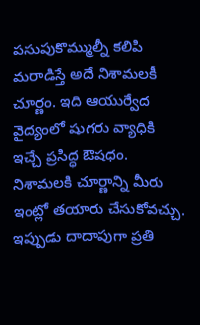పసుపుకొమ్ముల్నీ కలిపి మరాడిస్తే అదే నిశామలకీ చూర్ణం. ఇది ఆయుర్వేద వైద్యంలో షుగరు వ్యాధికి ఇచ్చే ప్రసిద్ధ ఔషధం.
నిశామలకి చూర్ణాన్ని మీరు ఇంట్లో తయారు చేసుకోవచ్చు. ఇప్పుడు దాదాపుగా ప్రతి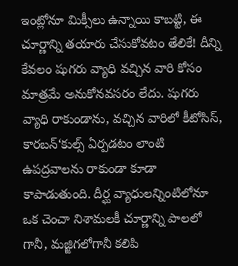ఇంట్లోనూ మిక్సీలు ఉన్నాయి కాబట్టి, ఈ చూర్ణాన్ని తయారు చేసుకోవటం తేలికే! దీన్ని కేవలం షుగరు వ్యాధి వచ్చిన వారి కోసం మాత్రమే అనుకోనవసరం లేదు. షుగరు వ్యాధి రాకుండాను, వచ్చిన వారిలో కీటోసిస్, కారబన్‘కుల్స్ ఏర్పడటం లాంటి ఉపద్రవాలను రాకుండా కూడా కాపాడుతుంది. దీర్ఘ వ్యాధులన్నింటిలోనూ ఒక చెంచా నిశామలకీ చూర్ణాన్ని పాలలో గానీ, మజ్జిగలోగానీ కలిపి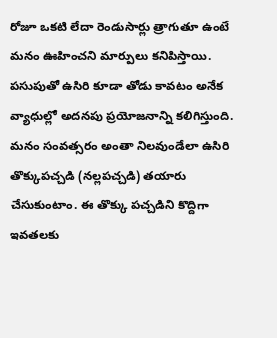రోజూ ఒకటి లేదా రెండుసార్లు త్రాగుతూ ఉంటే మనం ఊహించని మార్పులు కనిపిస్తాయి. పసుపుతో ఉసిరి కూడా తోడు కావటం అనేక వ్యాధుల్లో అదనపు ప్రయోజనాన్ని కలిగిస్తుంది.
మనం సంవత్సరం అంతా నిలవుండేలా ఉసిరి తొక్కుపచ్చడి (నల్లపచ్చడి) తయారు చేసుకుంటాం. ఈ తొక్కు పచ్చడిని కొద్దిగా ఇవతలకు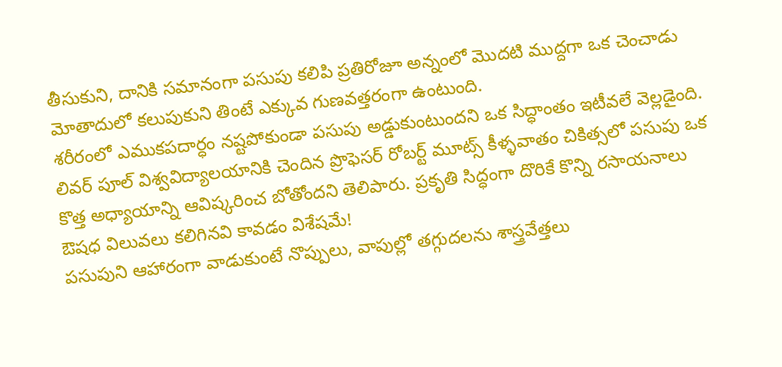తీసుకుని, దానికి సమానంగా పసుపు కలిపి ప్రతిరోజూ అన్నంలో మొదటి ముద్దగా ఒక చెంచాడు మోతాదులో కలుపుకుని తింటే ఎక్కువ గుణవత్తరంగా ఉంటుంది.
శరీరంలో ఎముకపదార్ధం నష్టపోకుండా పసుపు అడ్డుకుంటుందని ఒక సిద్ధాంతం ఇటీవలే వెల్లడైంది. లివర్ పూల్ విశ్వవిద్యాలయానికి చెందిన ప్రొఫెసర్ రోబర్ట్ మూట్స్ కీళ్ళవాతం చికిత్సలో పసుపు ఒక కొత్త అధ్యాయాన్ని ఆవిష్కరించ బోతోందని తెలిపారు. ప్రకృతి సిద్ధంగా దొరికే కొన్ని రసాయనాలు ఔషధ విలువలు కలిగినవి కావడం విశేషమే!
పసుపుని ఆహారంగా వాడుకుంటే నొప్పులు, వాపుల్లో తగ్గుదలను శాస్త్రవేత్తలు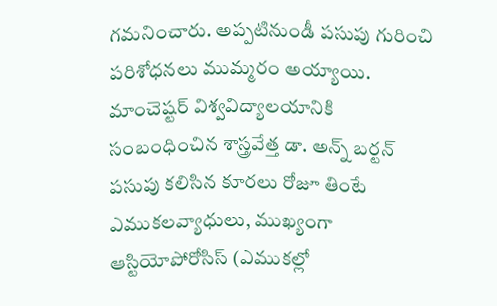గమనించారు. అప్పటినుండీ పసుపు గురించి పరిశోధనలు ముమ్మరం అయ్యాయి. మాంచెష్టర్ విశ్వవిద్యాలయానికి సంబంధించిన శాస్త్రవేత్త డా. అన్న్ బర్టన్ పసుపు కలిసిన కూరలు రోజూ తింటే ఎముకలవ్యాధులు, ముఖ్యంగా ఆస్టియోపోరోసిస్ (ఎముకల్లో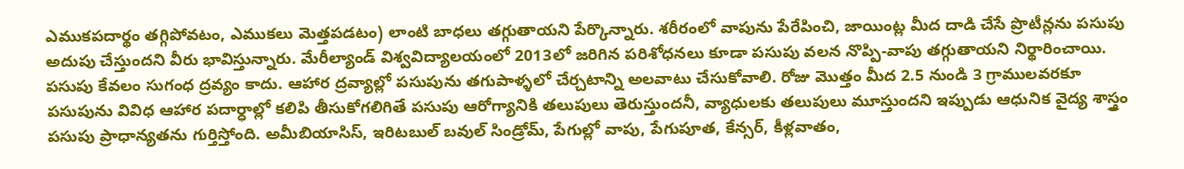ఎముకపదార్థం తగ్గిపోవటం, ఎముకలు మెత్తపడటం) లాంటి బాధలు తగ్గుతాయని పేర్కొన్నారు. శరీరంలో వాపును పేరేపించి, జాయింట్ల మీద దాడి చేసే ప్రొటీన్లను పసుపు అదుపు చేస్తుందని వీరు భావిస్తున్నారు. మేరీల్యాండ్ విశ్వవిద్యాలయంలో 2013లో జరిగిన పరిశోధనలు కూడా పసుపు వలన నొప్పి-వాపు తగ్గుతాయని నిర్థారించాయి.
పసుపు కేవలం సుగంధ ద్రవ్యం కాదు. ఆహార ద్రవ్యాల్లో పసుపును తగుపాళ్ళలో చేర్చటాన్ని అలవాటు చేసుకోవాలి. రోజు మొత్తం మీద 2.5 నుండి 3 గ్రాములవరకూ  పసుపును వివిధ ఆహార పదార్ధాల్లో కలిపి తీసుకోగలిగితే పసుపు ఆరోగ్యానికి తలుపులు తెరుస్తుందనీ, వ్యాధులకు తలుపులు మూస్తుందని ఇప్పుడు ఆధునిక వైద్య శాస్త్రం పసుపు ప్రాధాన్యతను గుర్తిస్తోంది. అమీబియాసిస్, ఇరిటబుల్ బవుల్ సిండ్రోమ్, పేగుల్లో వాపు, పేగుపూత, కేన్సర్, కీళ్లవాతం,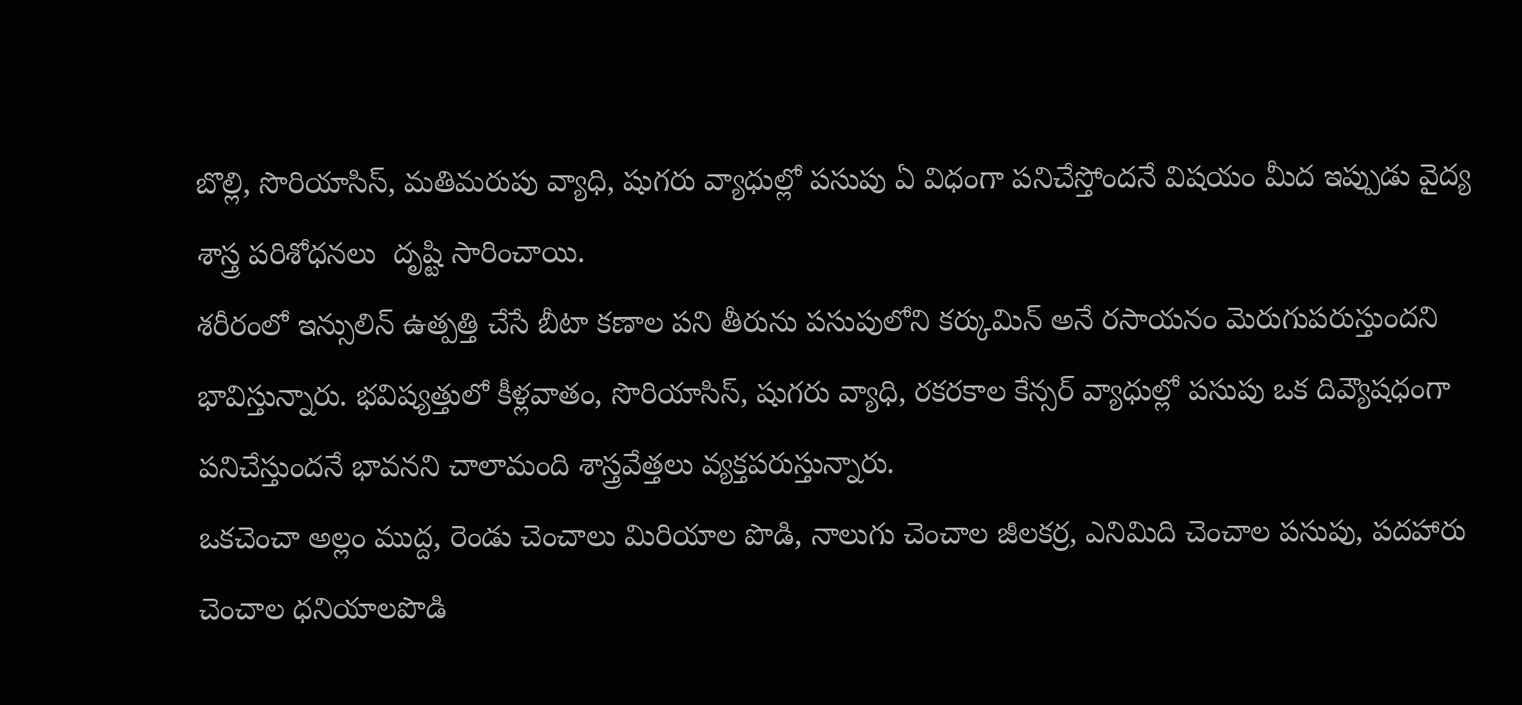బొల్లి, సొరియాసిస్, మతిమరుపు వ్యాధి, షుగరు వ్యాధుల్లో పసుపు ఏ విధంగా పనిచేస్తోందనే విషయం మీద ఇప్పుడు వైద్య శాస్త్ర పరిశోధనలు  దృష్టి సారించాయి.
శరీరంలో ఇన్సులిన్ ఉత్పత్తి చేసే బీటా కణాల పని తీరును పసుపులోని కర్కుమిన్ అనే రసాయనం మెరుగుపరుస్తుందని భావిస్తున్నారు. భవిష్యత్తులో కీళ్లవాతం, సొరియాసిస్, షుగరు వ్యాధి, రకరకాల కేన్సర్ వ్యాధుల్లో పసుపు ఒక దివ్యౌషధంగా  పనిచేస్తుందనే భావనని చాలామంది శాస్త్రవేత్తలు వ్యక్తపరుస్తున్నారు.
ఒకచెంచా అల్లం ముద్ద, రెండు చెంచాలు మిరియాల పొడి, నాలుగు చెంచాల జీలకర్ర, ఎనిమిది చెంచాల పసుపు, పదహారు చెంచాల ధనియాలపొడి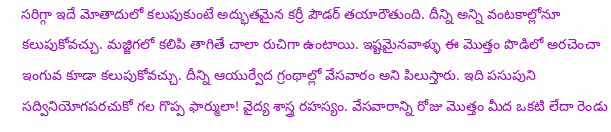సరిగ్గా ఇదే మోతాదులో కలుపుకుంటే అద్భుతమైన కర్రీ పౌడర్ తయారౌతుంది. దీన్ని అన్ని వంటకాల్లోనూ కలుపుకోవచ్చు. మజ్జిగలో కలిపి తాగితే చాలా రుచిగా ఉంటాయి. ఇష్టమైనవాళ్ళు ఈ మొత్తం పొడిలో అరచెంచా ఇంగువ కూడా కలుపుకోవచ్చు. దీన్ని ఆయుర్వేద గ్రంథాల్లో వేసవారం అని పిలుస్తారు. ఇది పసుపుని సద్వినియోగపరచుకో గల గొప్ప ఫార్ములా! వైద్య శాస్త్ర రహస్యం. వేసవారాన్ని రోజు మొత్తం మీద ఒకటి లేదా రెండు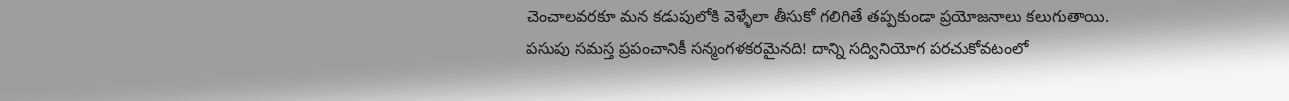చెంచాలవరకూ మన కడుపులోకి వెళ్ళేలా తీసుకో గలిగితే తప్పకుండా ప్రయోజనాలు కలుగుతాయి.
పసుపు సమస్త ప్రపంచానికీ సన్మంగళకరమైనది! దాన్ని సద్వినియోగ పరచుకోవటంలో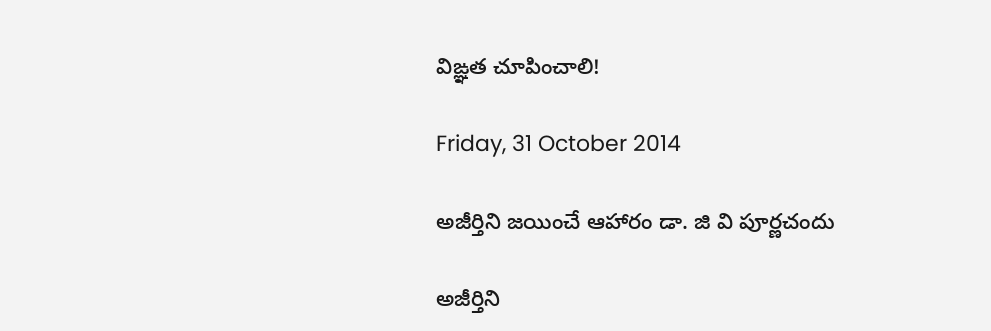విఙ్ఞత చూపించాలి!

Friday, 31 October 2014

అజీర్తిని జయించే ఆహారం డా. జి వి పూర్ణచందు

అజీర్తిని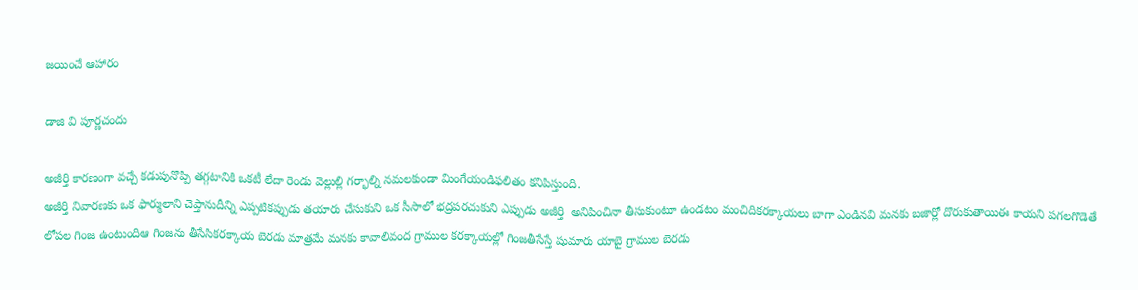జయించే ఆహారం

డాజి వి పూర్ణచందు

అజీర్తి కారణంగా వచ్చే కడుపునొప్పి తగ్గటానికి ఒకటీ లేదా రెండు వెల్లుల్లి గర్భాల్ని నమలకుండా మింగేయండిఫలితం కనిపిస్తుంది.
అజీర్తి నివారణకు ఒక ఫార్ములాని చెప్తానుదీన్ని ఎప్పటికప్పుడు తయారు చేసుకుని ఒక సీసాలో భద్రపరచుకుని ఎప్పుడు అజీర్తి  అనిపించినా తీసుకుంటూ ఉండటం మంచిదికరక్కాయలు బాగా ఎండినవి మనకు బజార్లో దొరుకుతాయిఈ కాయని పగలగొడెతే లోపల గింజ ఉంటుందిఆ గింజను తీసేసికరక్కాయ బెరడు మాత్రమే మనకు కావాలివంద గ్రాముల కరక్కాయల్లో గింజతీసేస్తే షుమారు యాబై గ్రాముల బెరడు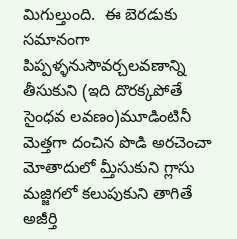మిగుల్తుంది.  ఈ బెరడుకు సమానంగా పిప్పళ్ళనుసౌవర్చలవణాన్ని తీసుకుని (ఇది దొరక్కపోతే సైంధవ లవణం)మూడింటినీ మెత్తగా దంచిన పొడి అరచెంచా మోతాదులో మ్తీసుకుని గ్లాసు మజ్జిగలో కలుపుకుని తాగితే అజీర్తి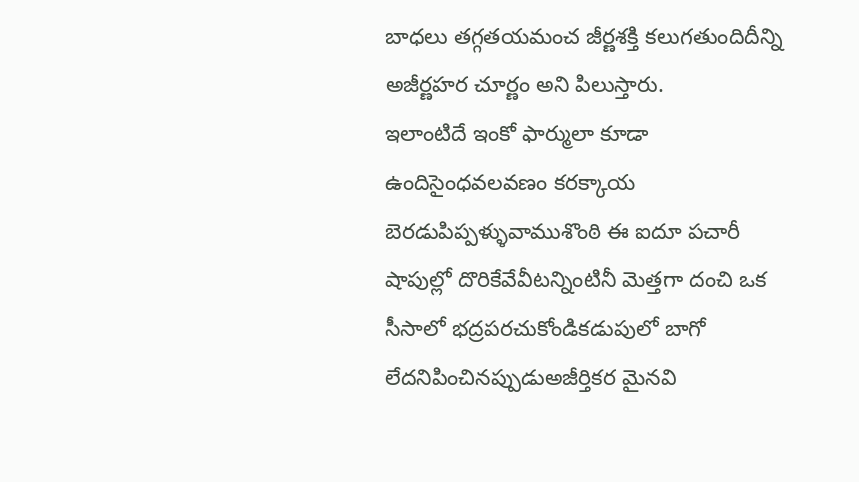బాధలు తగ్గతయమంచ జీర్ణశక్తి కలుగతుందిదీన్ని అజీర్ణహర చూర్ణం అని పిలుస్తారు.
ఇలాంటిదే ఇంకో ఫార్ములా కూడా ఉందిసైంధవలవణం కరక్కాయ బెరడుపిప్పళ్ళువాముశొంఠి ఈ ఐదూ పచారీ షాపుల్లో దొరికేవేవీటన్నింటినీ మెత్తగా దంచి ఒక సీసాలో భద్రపరచుకోండికడుపులో బాగో లేదనిపించినప్పుడుఅజీర్తికర మైనవి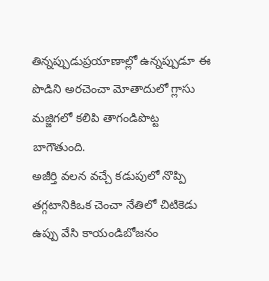తిన్నప్పుడుప్రయాణాల్లో ఉన్నప్పుడూ ఈ పొడిని అరచెంచా మోతాదులో గ్లాసు మజ్జిగలో కలిపి తాగండిపొట్ట బాగౌతుంది.
అజీర్తి వలన వచ్చే కడుపులో నొప్పి తగ్గటానికిఒక చెంచా నేతిలో చిటికెడు ఉప్పు వేసి కాయండిబోజనం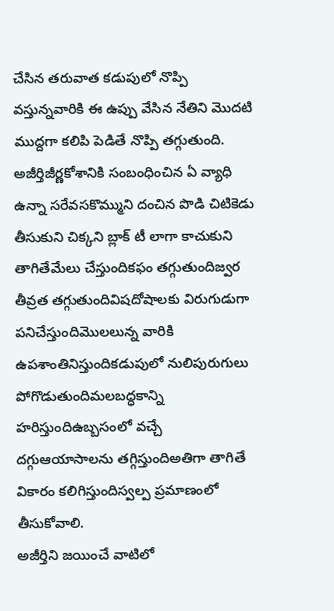చేసిన తరువాత కడుపులో నొప్పి వస్తున్నవారికి ఈ ఉప్పు వేసిన నేతిని మొదటి ముద్దగా కలిపి పెడితే నొప్పి తగ్గుతుంది.
అజీర్తిజీర్ణకోశానికి సంబంధించిన ఏ వ్యాధి ఉన్నా సరేవసకొమ్ముని దంచిన పొడి చిటికెడు తీసుకుని చిక్కని బ్లాక్ టీ లాగా కాచుకుని తాగితేమేలు చేస్తుందికఫం తగ్గుతుందిజ్వర తీవ్రత తగ్గుతుందివిషదోషాలకు విరుగుడుగా పనిచేస్తుందిమొలలున్న వారికి ఉపశాంతినిస్తుందికడుపులో నులిపురుగులు పోగొడుతుందిమలబద్ధకాన్ని హరిస్తుందిఉబ్బసంలో వచ్చే దగ్గుఆయాసాలను తగ్గిస్తుందిఅతిగా తాగితే వికారం కలిగిస్తుందిస్వల్ప ప్రమాణంలో తీసుకోవాలి.
అజీర్తిని జయించే వాటిలో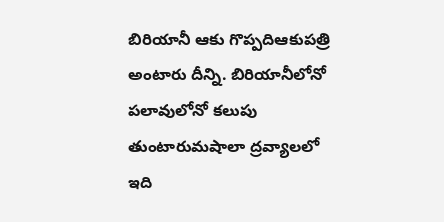బిరియానీ ఆకు గొప్పదిఆకుపత్రి అంటారు దీన్ని. బిరియానీలోనో పలావులోనో కలుపు తుంటారుమషాలా ద్రవ్యాలలో ఇది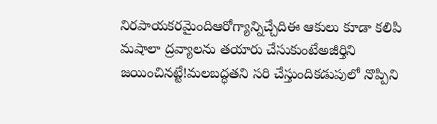నిరపాయకరమైందిఆరోగ్యాన్నిచ్చేదిఈ ఆకులు కూడా కలిపి మషాలా ద్రవ్యాలను తయారు చేసుకుంటేఅజీర్తిని జయించినట్టే!మలబద్ధతని సరి చేస్తుందికడుపులో నొప్పిని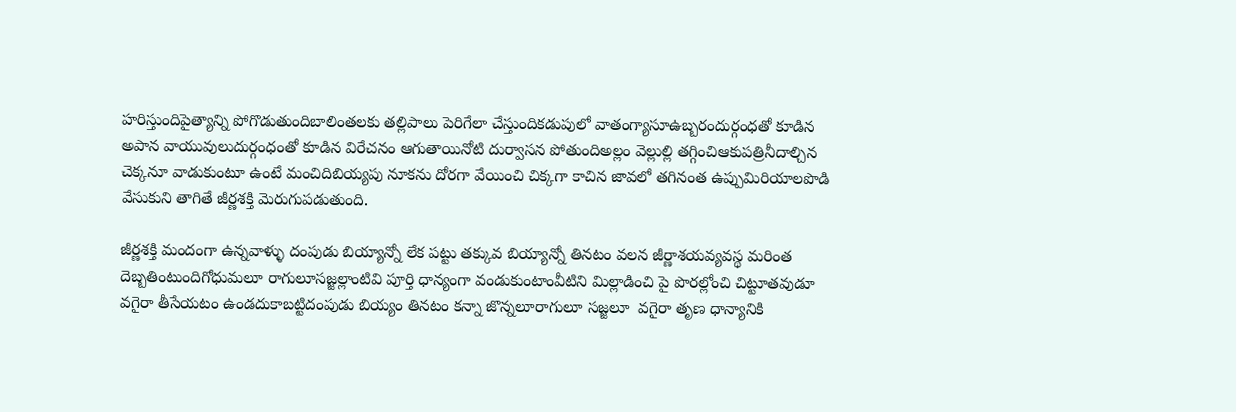హరిస్తుందిపైత్యాన్ని పోగొడుతుందిబాలింతలకు తల్లిపాలు పెరిగేలా చేస్తుందికడుపులో వాతంగ్యాసూఉబ్బరందుర్గంధతో కూడిన అపాన వాయువులుదుర్గంధంతో కూడిన విరేచనం ఆగుతాయినోటి దుర్వాసన పోతుందిఅల్లం వెల్లుల్లి తగ్గించిఆకుపత్రినీదాల్చిన చెక్కనూ వాడుకుంటూ ఉంటే మంచిదిబియ్యపు నూకను దోరగా వేయించి చిక్కగా కాచిన జావలో తగినంత ఉప్పుమిరియాలపొడి వేసుకుని తాగితే జీర్ణశక్తి మెరుగుపడుతుంది.

జీర్ణశక్తి మందంగా ఉన్నవాళ్ళు దంపుడు బియ్యాన్నో లేక పట్టు తక్కువ బియ్యాన్నో తినటం వలన జీర్ణాశయవ్యవస్థ మరింత దెబ్బతింటుందిగోధుమలూ రాగులూసజ్జల్లాంటివి పూర్తి ధాన్యంగా వండుకుంటాంవీటిని మిల్లాడించి పై పొరల్లోంచి చిట్టూతవుడూ వగైరా తీసేయటం ఉండదుకాబట్టిదంపుడు బియ్యం తినటం కన్నా జొన్నలూరాగులూ సజ్జలూ  వగైరా తృణ ధాన్యానికి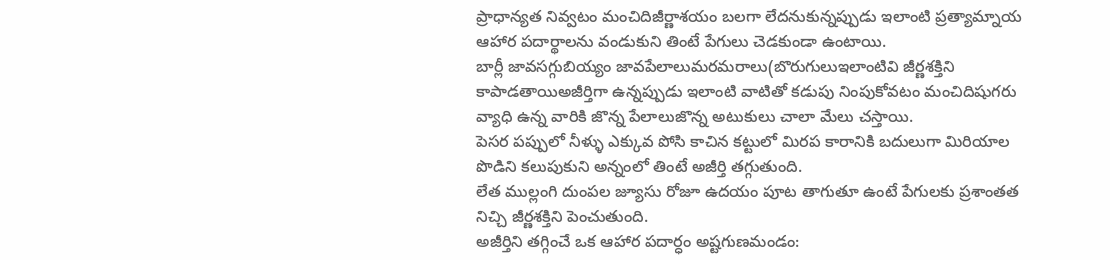ప్రాధాన్యత నివ్వటం మంచిదిజీర్ణాశయం బలగా లేదనుకున్నప్పుడు ఇలాంటి ప్రత్యామ్నాయ ఆహార పదార్థాలను వండుకుని తింటే పేగులు చెడకుండా ఉంటాయి.
బార్లీ జావసగ్గుబియ్యం జావపేలాలుమరమరాలు(బొరుగులుఇలాంటివి జీర్ణశక్తిని కాపాడతాయిఅజీర్తిగా ఉన్నప్పుడు ఇలాంటి వాటితో కడుపు నింపుకోవటం మంచిదిషుగరు వ్యాధి ఉన్న వారికి జొన్న పేలాలుజొన్న అటుకులు చాలా మేలు చస్తాయి.
పెసర పప్పులో నీళ్ళు ఎక్కువ పోసి కాచిన కట్టులో మిరప కారానికి బదులుగా మిరియాల పొడిని కలుపుకుని అన్నంలో తింటే అజీర్తి తగ్గుతుంది.
లేత ముల్లంగి దుంపల జ్యూసు రోజూ ఉదయం పూట తాగుతూ ఉంటే పేగులకు ప్రశాంతత నిచ్చి జీర్ణశక్తిని పెంచుతుంది.
అజీర్తిని తగ్గించే ఒక ఆహార పదార్ధం అష్టగుణమండం: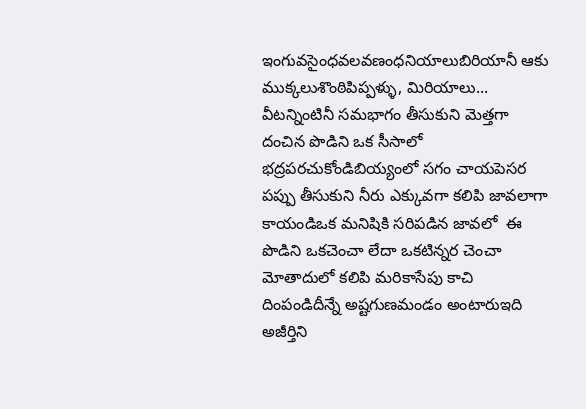ఇంగువసైంధవలవణంధనియాలుబిరియానీ ఆకు ముక్కలుశొంఠిపిప్పళ్ళు, మిరియాలు... వీటన్నింటినీ సమభాగం తీసుకుని మెత్తగా దంచిన పొడిని ఒక సీసాలో భద్రపరచుకోండిబియ్యంలో సగం చాయపెసర పప్పు తీసుకుని నీరు ఎక్కువగా కలిపి జావలాగా కాయండిఒక మనిషికి సరిపడిన జావలో  ఈ పొడిని ఒకచెంచా లేదా ఒకటిన్నర చెంచా మోతాదులో కలిపి మరికాసేపు కాచి దింపండిదీన్నే అష్టగుణమండం అంటారుఇది అజీర్తిని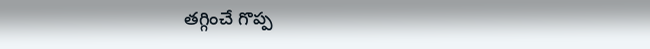తగ్గించే గొప్ప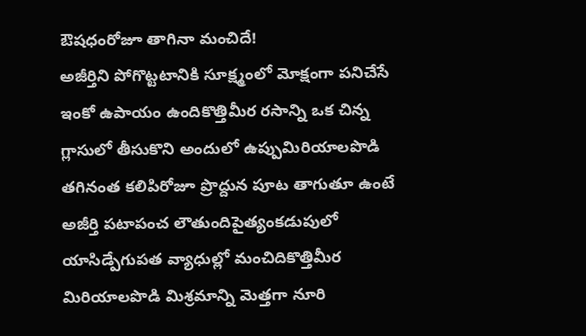ఔషధంరోజూ తాగినా మంచిదే!
అజీర్తిని పోగొట్టటానికి సూక్ష్మంలో మోక్షంగా పనిచేసే ఇంకో ఉపాయం ఉందికొత్తిమీర రసాన్ని ఒక చిన్న గ్లాసులో తీసుకొని అందులో ఉప్పుమిరియాలపొడి తగినంత కలిపిరోజూ ప్రొద్దున పూట తాగుతూ ఉంటే అజీర్తి పటాపంచ లౌతుందిపైత్యంకడుపులో యాసిడ్పేగుపత వ్యాధుల్లో మంచిదికొత్తిమీర మిరియాలపొడి మిశ్రమాన్ని మెత్తగా నూరి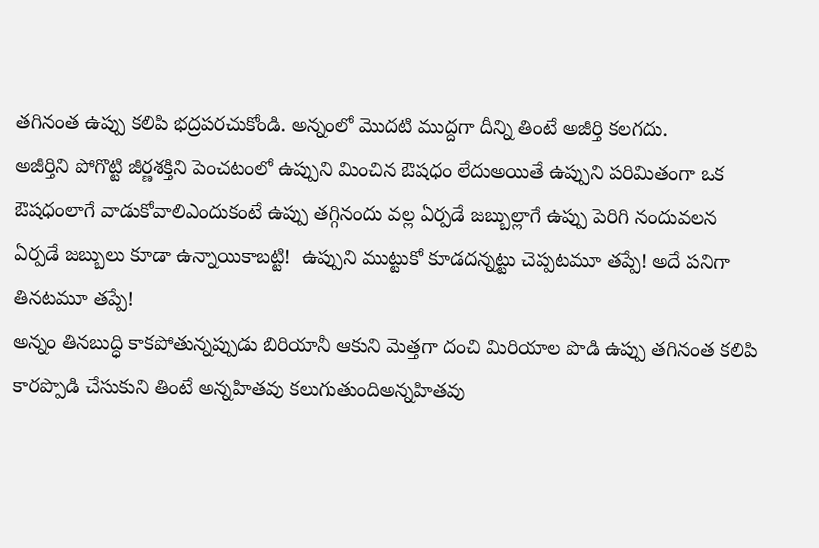తగినంత ఉప్పు కలిపి భద్రపరచుకోండి. అన్నంలో మొదటి ముద్దగా దీన్ని తింటే అజీర్తి కలగదు.
అజీర్తిని పోగొట్టి జీర్ణశక్తిని పెంచటంలో ఉప్పుని మించిన ఔషధం లేదుఅయితే ఉప్పుని పరిమితంగా ఒక ఔషధంలాగే వాడుకోవాలిఎందుకంటే ఉప్పు తగ్గినందు వల్ల ఏర్పడే జబ్బుల్లాగే ఉప్పు పెరిగి నందువలన ఏర్పడే జబ్బులు కూడా ఉన్నాయికాబట్టి!  ఉప్పుని ముట్టుకో కూడదన్నట్టు చెప్పటమూ తప్పే! అదే పనిగా తినటమూ తప్పే!
అన్నం తినబుద్ధి కాకపోతున్నప్పుడు బిరియానీ ఆకుని మెత్తగా దంచి మిరియాల పొడి ఉప్పు తగినంత కలిపి  కారప్పొడి చేసుకుని తింటే అన్నహితవు కలుగుతుందిఅన్నహితవు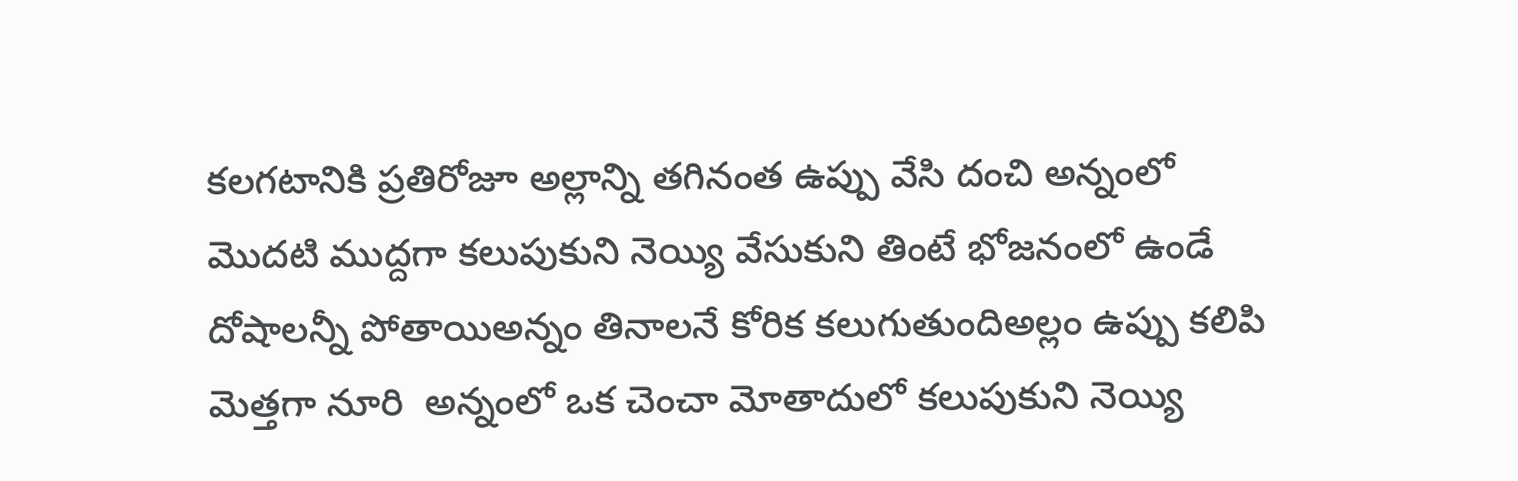కలగటానికి ప్రతిరోజూ అల్లాన్ని తగినంత ఉప్పు వేసి దంచి అన్నంలో మొదటి ముద్దగా కలుపుకుని నెయ్యి వేసుకుని తింటే భోజనంలో ఉండే దోషాలన్నీ పోతాయిఅన్నం తినాలనే కోరిక కలుగుతుందిఅల్లం ఉప్పు కలిపి మెత్తగా నూరి  అన్నంలో ఒక చెంచా మోతాదులో కలుపుకుని నెయ్యి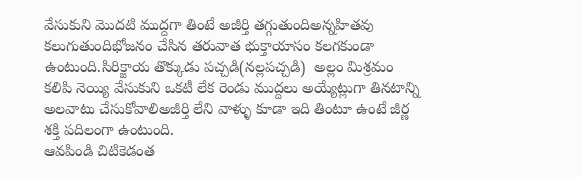వేసుకుని మొదటి ముద్దగా తింటే అజీర్తి తగ్గుతుందిఅన్నహితవు కలుగుతుందిభోజనం చేసిన తరువాత భుక్తాయాసం కలగకుండా ఉంటుంది.సిరిక్జాయ తొక్కుడు పచ్చడి(నల్లపచ్చడి)  అల్లం మిశ్రమం కలిపి నెయ్యి వేసుకుని ఒకటీ లేక రెండు ముద్దలు అయ్యేట్లుగా తినటాన్ని అలవాటు చేసుకోవాలిఅజీర్తి లేని వాళ్ళు కూడా ఇది తింటూ ఉంటే జీర్ణ శక్తి పదిలంగా ఉంటుంది.
ఆవపిండి చిటికెడంత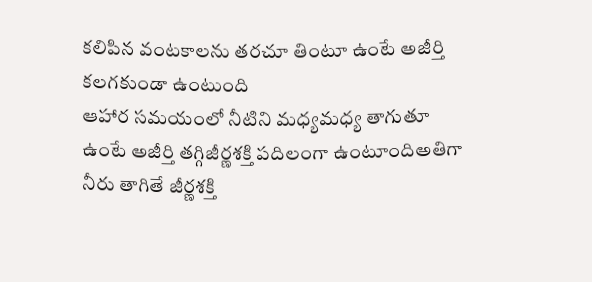కలిపిన వంటకాలను తరచూ తింటూ ఉంటే అజీర్తి కలగకుండా ఉంటుంది
ఆహార సమయంలో నీటిని మధ్యమధ్య తాగుతూ ఉంటే అజీర్తి తగ్గిజీర్ణశక్తి పదిలంగా ఉంటూందిఅతిగా నీరు తాగితే జీర్ణశక్తి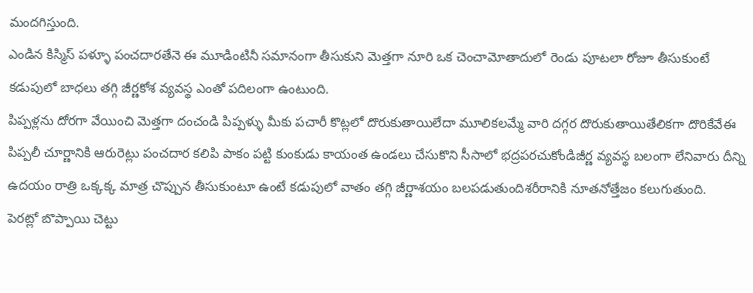మందగిస్తుంది.
ఎండిన కిస్మిస్ పళ్ళూ పంచదారతేనె ఈ మూడింటినీ సమానంగా తీసుకుని మెత్తగా నూరి ఒక చెంచామోతాదులో రెండు పూటలా రోజూ తీసుకుంటే  కడుపులో బాధలు తగ్గి జీర్ణకోశ వ్యవస్థ ఎంతో పదిలంగా ఉంటుంది.
పిప్పళ్లను దోరగా వేయించి మెత్తగా దంచండి పిప్పళ్ళు మీకు పచారీ కొట్లలో దొరుకుతాయిలేదా మూలికలమ్మే వారి దగ్గర దొరుకుతాయితేలికగా దొరికేవేఈ పిప్పలీ చూర్ణానికి ఆరురెట్లు పంచదార కలిపి పాకం పట్టి కుంకుడు కాయంత ఉండలు చేసుకొని సీసాలో భద్రపరచుకోండిజీర్ణ వ్యవస్థ బలంగా లేనివారు దీన్ని ఉదయం రాత్రి ఒక్కక్క మాత్ర చొప్పున తీసుకుంటూ ఉంటే కడుపులో వాతం తగ్గి జీర్ణాశయం బలపడుతుందిశరీరానికి నూతనోత్తేజం కలుగుతుంది.
పెరట్లో బొప్పాయి చెట్టు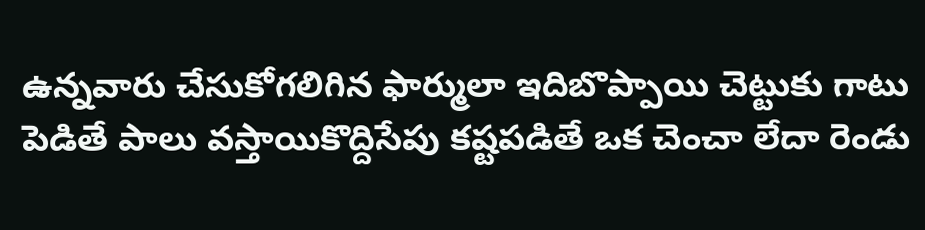ఉన్నవారు చేసుకోగలిగిన ఫార్ములా ఇదిబొప్పాయి చెట్టుకు గాటు పెడితే పాలు వస్తాయికొద్దిసేపు కష్టపడితే ఒక చెంచా లేదా రెండు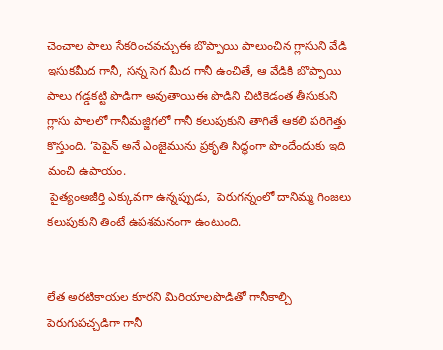చెంచాల పాలు సేకరించవచ్చుఈ బొప్పాయి పాలుంచిన గ్లాసుని వేడి ఇసుకమీద గానీ, సన్న సెగ మీద గానీ ఉంచితే, ఆ వేడికి బొప్పాయి పాలు గడ్డకట్టి పొడిగా అవుతాయిఈ పొడిని చిటికెడంత తీసుకుని గ్లాసు పాలలో గానీమజ్జిగలో గానీ కలుపుకుని తాగితే ఆకలి పరిగెత్తు కొస్తుంది. ‘పెపైన్ అనే ఎంజైమును ప్రకృతి సిద్ధంగా పొందేందుకు ఇది మంచి ఉపాయం.
 పైత్యంఅజీర్తి ఎక్కువగా ఉన్నప్పుడు,  పెరుగన్నంలో దానిమ్మ గింజలు కలుపుకుని తింటే ఉపశమనంగా ఉంటుంది.


లేత అరటికాయల కూరని మిరియాలపొడితో గానీకాల్చి పెరుగుపచ్చడిగా గానీ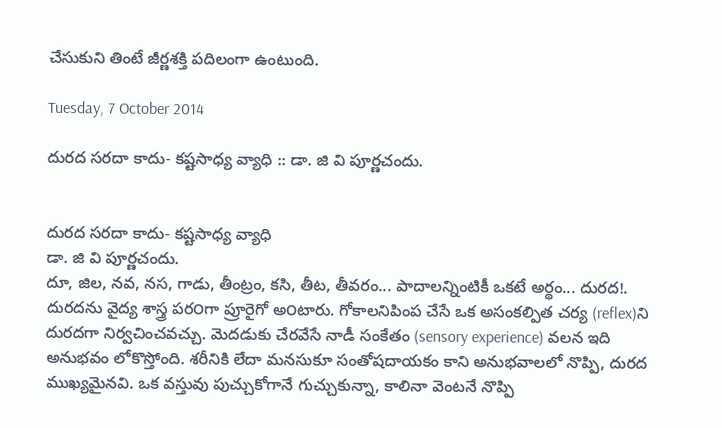చేసుకుని తింటే జీర్ణశక్తి పదిలంగా ఉంటుంది.

Tuesday, 7 October 2014

దురద సరదా కాదు- కష్టసాధ్య వ్యాధి :: డా. జి వి పూర్ణచందు.


దురద సరదా కాదు- కష్టసాధ్య వ్యాధి
డా. జి వి పూర్ణచందు.
దూ, జిల, నవ, నస, గాడు, తీంట్రం, కసి, తీట, తీవరం... పాదాలన్నింటికీ ఒకటే అర్థం... దురద!. దురదను వైద్య శాస్త్ర పర౦గా ప్రూరైగో అ౦టారు. గోకాలనిపింప చేసే ఒక అసంకల్పిత చర్య (reflex)ని దురదగా నిర్వచించవచ్చు. మెదడుకు చేరవేసే నాడీ సంకేతం (sensory experience) వలన ఇది అనుభవం లోకొస్తోంది. శరీనికి లేదా మనసుకూ సంతోషదాయకం కాని అనుభవాలలో నొప్పి, దురద ముఖ్యమైనవి. ఒక వస్తువు పుచ్చుకోగానే గుచ్చుకున్నా, కాలినా వెంటనే నొప్పి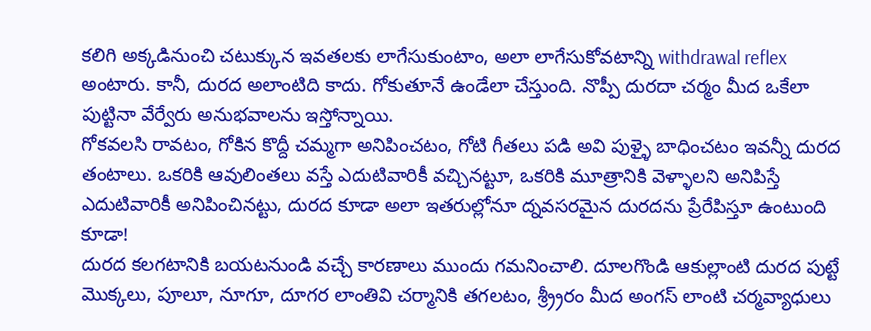కలిగి అక్కడినుంచి చటుక్కున ఇవతలకు లాగేసుకుంటాం, అలా లాగేసుకోవటాన్ని withdrawal reflex అంటారు. కానీ, దురద అలాంటిది కాదు. గోకుతూనే ఉండేలా చేస్తుంది. నొప్పీ దురదా చర్మం మీద ఒకేలా పుట్టినా వేర్వేరు అనుభవాలను ఇస్తోన్నాయి.
గోకవలసి రావటం, గోకిన కొద్దీ చమ్మగా అనిపించటం, గోటి గీతలు పడి అవి పుళ్ళై బాధించటం ఇవన్నీ దురద తంటాలు. ఒకరికి ఆవులింతలు వస్తే ఎదుటివారికీ వచ్చినట్టూ, ఒకరికి మూత్రానికి వెళ్ళాలని అనిపిస్తే ఎదుటివారికీ అనిపించినట్టు, దురద కూడా అలా ఇతరుల్లోనూ ద్నవసరమైన దురదను ప్రేరేపిస్తూ ఉంటుంది కూడా!
దురద కలగటానికి బయటనుండి వచ్చే కారణాలు ముందు గమనించాలి. దూలగొండి ఆకుల్లాంటి దురద పుట్టే మొక్కలు, పూలూ, నూగూ, దూగర లాంతివి చర్మానికి తగలటం, శ్ర్ర్రీరం మీద అంగస్ లాంటి చర్మవ్యాధులు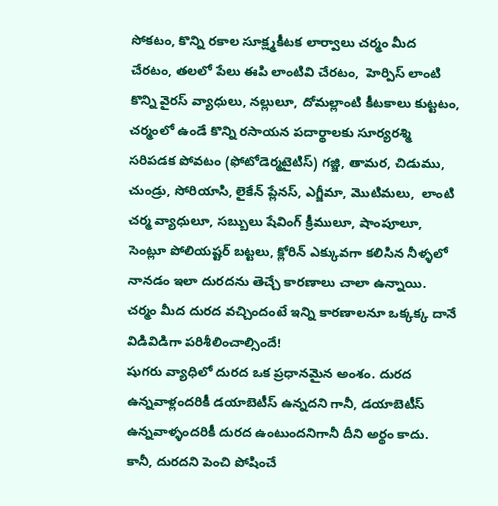సోకటం, కొన్ని రకాల సూక్ష్మకీటక లార్వాలు చర్మం మీద చేరటం, తలలో పేలు ఈపి లాంటివి చేరటం,  హెర్పిస్ లాంటి కొన్ని వైరస్ వ్యాధులు, నల్లులూ, దోమల్లాంటి కీటకాలు కుట్టటం, చర్మంలో ఉండే కొన్ని రసాయన పదార్థాలకు సూర్యరశ్మి సరిపడక పోవటం (ఫోటోడెర్మటైటిస్) గజ్జి, తామర, చిడుము,  చుండ్రు, సోరియాసి, లైకేన్ ప్లేనస్, ఎగ్జీమా, మొటిమలు,  లాంటి చర్మ వ్యాధులూ, సబ్బులు షేవింగ్ క్రీములూ, షాంపూలూ, సెంట్లూ పోలియష్టర్ బట్టలు, క్లోరిన్ ఎక్కువగా కలిసిన నీళ్ళలో నానడం ఇలా దురదను తెచ్చే కారణాలు చాలా ఉన్నాయి. చర్మం మీద దురద వచ్చిందంటే ఇన్ని కారణాలనూ ఒక్కక్క దానే విడివిడిగా పరిశీలించాల్సిందే!
షుగరు వ్యాధిలో దురద ఒక ప్రధానమైన అంశం. దురద ఉన్నవాళ్లందరికీ డయాబెటీస్ ఉన్నదని గానీ, డయాబెటీస్ ఉన్నవాళ్ళందరికీ దురద ఉంటుందనిగానీ దీని అర్థం కాదు. కానీ, దురదని పెంచి పోషించే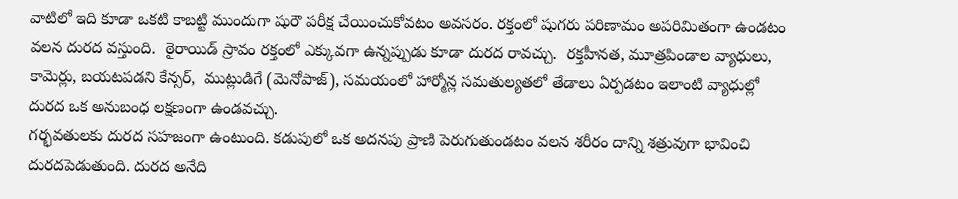వాటిలో ఇది కూడా ఒకటి కాబట్టి ముందుగా షురౌ పరీక్ష చేయించుకోవటం అవసరం. రక్తంలో షుగరు పరిణామం అపరిమితంగా ఉండటం వలన దురద వస్తుంది.  ఠైరాయిడ్ స్రావం రక్తంలో ఎక్కువగా ఉన్నప్పుడు కూడా దురద రావచ్చు.  రక్తహీనత, మూత్రపిండాల వ్యాధులు, కామెర్లు, బయటపడని కేన్సర్,  ముట్లుడిగే (మెనోపాజ్), సమయంలో హార్మోన్ల సమతుల్యతలో తేడాలు ఏర్పడటం ఇలాంటి వ్యాధుల్లో దురద ఒక అనుబంధ లక్షణంగా ఉండవచ్చు.
గర్భవతులకు దురద సహజంగా ఉంటుంది. కడుపులో ఒక అదనపు ప్రాణి పెరుగుతుండటం వలన శరీరం దాన్ని శత్రువుగా భావించి దురదపెడుతుంది. దురద అనేది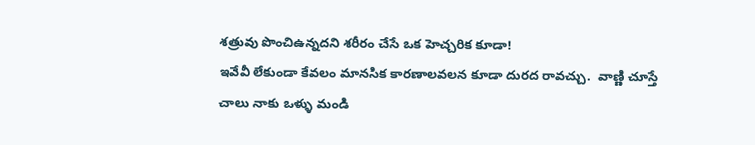శత్రువు పొంచిఉన్నదని శరీరం చేసే ఒక హెచ్చరిక కూడా!
ఇవేవీ లేకుండా కేవలం మానసిక కారణాలవలన కూడా దురద రావచ్చు.  వాణ్ణి చూస్తే చాలు నాకు ఒళ్ళు మండి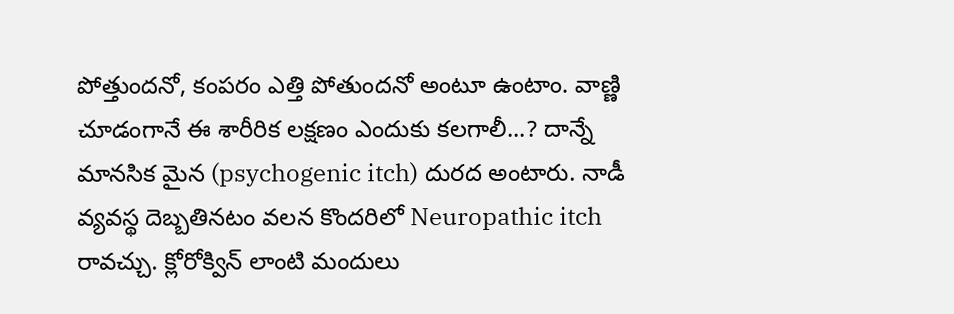పోత్తుందనో, కంపరం ఎత్తి పోతుందనో అంటూ ఉంటాం. వాణ్ణి చూడంగానే ఈ శారీరిక లక్షణం ఎందుకు కలగాలీ...? దాన్నే మానసిక మైన (psychogenic itch) దురద అంటారు. నాడీ వ్యవస్థ దెబ్బతినటం వలన కొందరిలో Neuropathic itch రావచ్చు. క్లోరోక్విన్ లాంటి మందులు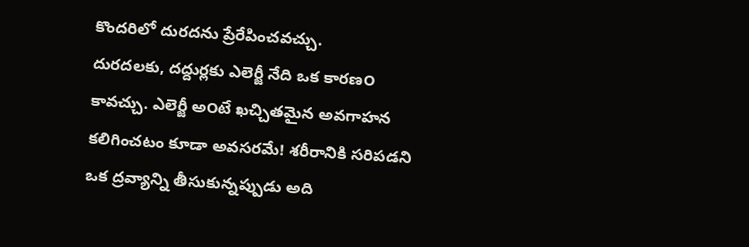కొందరిలో దురదను ప్రేరేపించవచ్చు.
దురదలకు, దద్దుర్లకు ఎలెర్జీ నేది ఒక కారణ౦ కావచ్చు. ఎలెర్జీ అ౦టే ఖచ్చితమైన అవగాహన కలిగించటం కూడా అవసరమే! శరీరానికి సరిపడని ఒక ద్రవ్యాన్ని తీసుకున్నప్పుడు అది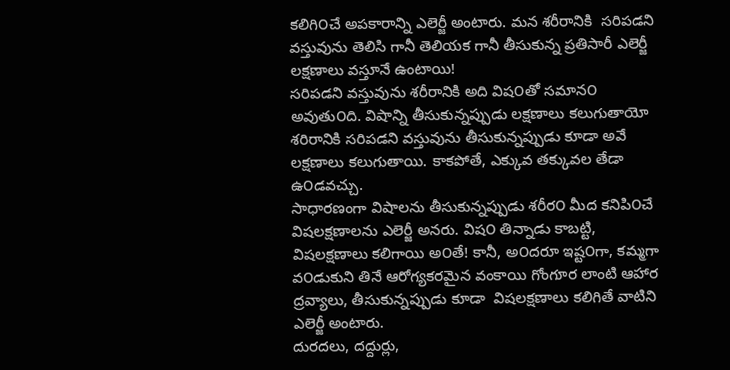కలిగి౦చే అపకారాన్ని ఎలెర్జీ అంటారు. మన శరీరానికి  సరిపడని వస్తువును తెలిసి గానీ తెలియక గానీ తీసుకున్న ప్రతిసారీ ఎలెర్జీ లక్షణాలు వస్తూనే ఉంటాయి!
సరిపడని వస్తువును శరీరానికి అది విష౦తో సమాన౦ అవుతు౦ది. విషాన్ని తీసుకున్నప్పుడు లక్షణాలు కలుగుతాయో  శరిరానికి సరిపడని వస్తువును తీసుకున్నప్పుడు కూడా అవే లక్షణాలు కలుగుతాయి. కాకపోతే, ఎక్కువ తక్కువల తేడా ఉ౦డవచ్చు.
సాధారణంగా విషాలను తీసుకున్నప్పుడు శరీర౦ మీద కనిపి౦చే  విషలక్షణాలను ఎలెర్జీ అనరు. విష౦ తిన్నాడు కాబట్టి, విషలక్షణాలు కలిగాయి అ౦తే! కానీ, అ౦దరూ ఇష్ట౦గా, కమ్మగా వ౦డుకుని తినే ఆరోగ్యకరమైన వంకాయి గోంగూర లాంటి ఆహార ద్రవ్యాలు, తీసుకున్నప్పుడు కూడా  విషలక్షణాలు కలిగితే వాటిని ఎలెర్జీ అంటారు.
దురదలు, దద్దుర్లు,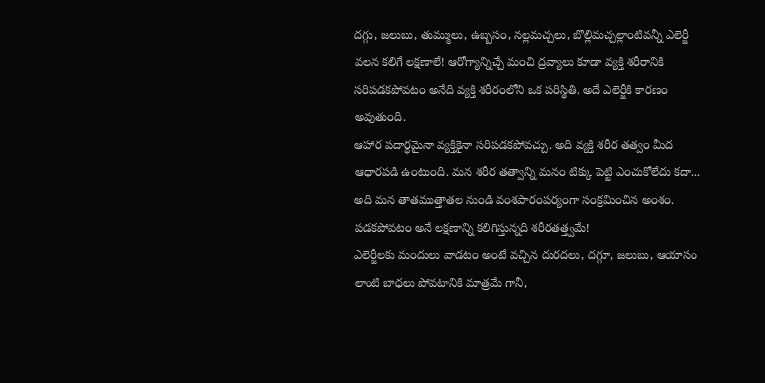దగ్గు, జలుబు, తుమ్ములు, ఉబ్బస౦, నల్లమచ్చలు, బొల్లిమచ్చల్లా౦టివన్నీ ఎలెర్జీ వలన కలిగే లక్షణాలే! ఆరోగ్యాన్నిచ్చే మ౦చి ద్రవ్యాలు కూడా వ్యక్తి శరీరానికి సరిపడకపోవట౦ అనేది వ్యక్తి శరీర౦లోని ఒక పరిస్థితి. అదే ఎలెర్జీకి కారణ౦ అవుతు౦ది.
ఆహార పదార్ధమైనా వ్యక్తికైనా సరిపడకపోవచ్చు. అది వ్యక్తి శరీర తత్వ౦ మీద ఆధారపడి ఉ౦టు౦ది. మన శరీర తత్వాన్ని మన౦ టిక్కు పెట్టి ఎ౦చుకోలేదు కదా... అది మన తాతముత్తాతల ను౦డి వ౦శపార౦పర్య౦గా స౦క్రమి౦చిన అ౦శ౦. పడకపోవట౦ అనే లక్షణాన్ని కలిగిస్తున్నది శరీరతత్త్వమే!
ఎలెర్జీలకు మ౦దులు వాడట౦ అ౦టే వచ్చిన దురదలు, దగ్గూ, జలుబు, ఆయాసం లాంటి బాధలు పోవటానికి మాత్రమే గానీ,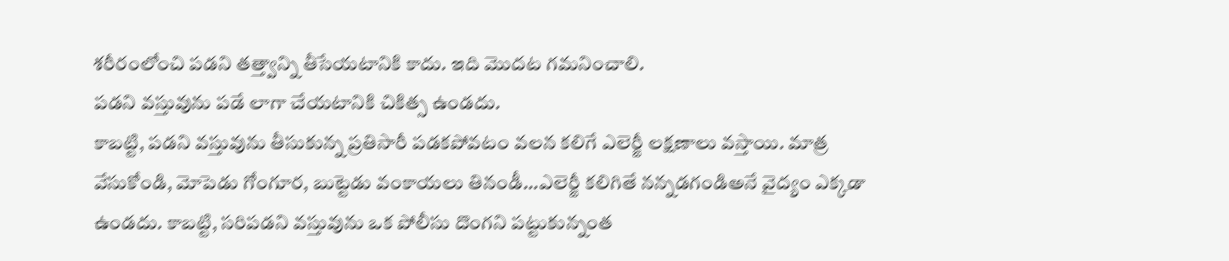శరీర౦లోంచి పడని తత్త్వాన్ని తీసేయటానికి కాదు. ఇది మొదట గమని౦చాలి.
పడని వస్తువును పడే లాగా చేయటానికి చికిత్స ఉ౦డదు.
కాబట్టి, పడని వస్తువును తీసుకున్న ప్రతిసారీ పడకపోవటం వలన కలిగే ఎలెర్జీ లక్షణాలు వస్తాయి. మాత్ర వేసుకో౦డి, మోపెడు గో౦గూర, బుట్టెడు వ౦కాయలు తిన౦డీ...ఎలెర్జీ కలిగితే నన్నడగ౦డిఅనే వైద్య౦ ఎక్కడా ఉ౦డదు. కాబట్టి, సరిపడని వస్తువును ఒక పోలీసు దొ౦గని పట్టుకున్న౦త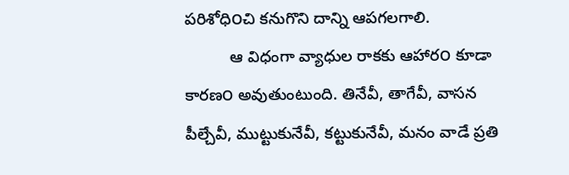పరిశోధి౦చి కనుగొని దాన్ని ఆపగలగాలి.
          ఆ విధంగా వ్యాధుల రాకకు ఆహార౦ కూడా కారణ౦ అవుతుంటుంది. తినేవీ, తాగేవీ, వాసన పీల్చేవీ, ముట్టుకునేవీ, కట్టుకునేవీ, మనం వాడే ప్రతి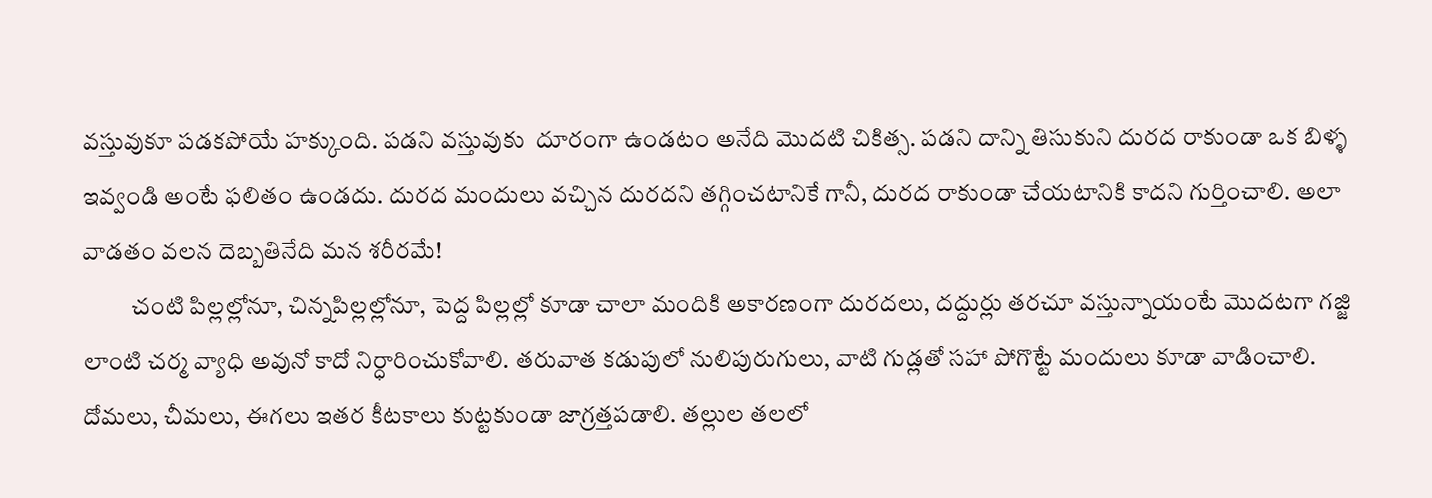వస్తువుకూ పడకపోయే హక్కుంది. పడని వస్తువుకు  దూరంగా ఉండటం అనేది మొదటి చికిత్స. పడని దాన్ని తిసుకుని దురద రాకుండా ఒక బిళ్ళ ఇవ్వండి అంటే ఫలితం ఉండదు. దురద మందులు వచ్చిన దురదని తగ్గించటానికే గానీ, దురద రాకుండా చేయటానికి కాదని గుర్తించాలి. అలా వాడతం వలన దెబ్బతినేది మన శరీరమే!
          చ౦టి పిల్లల్లోనూ, చిన్నపిల్లల్లోనూ, పెద్ద పిల్లల్లో కూడా చాలా మ౦దికి అకారణ౦గా దురదలు, దద్దుర్లు తరచూ వస్తున్నాయ౦టే మొదటగా గజ్జి లా౦టి చర్మ వ్యాధి అవునో కాదో నిర్ధారి౦చుకోవాలి. తరువాత కడుపులో నులిపురుగులు, వాటి గుడ్లతో సహా పోగొట్టే మ౦దులు కూడా వాడి౦చాలి. దోమలు, చీమలు, ఈగలు ఇతర కీటకాలు కుట్టకు౦డా జాగ్రత్తపడాలి. తల్లుల తలలో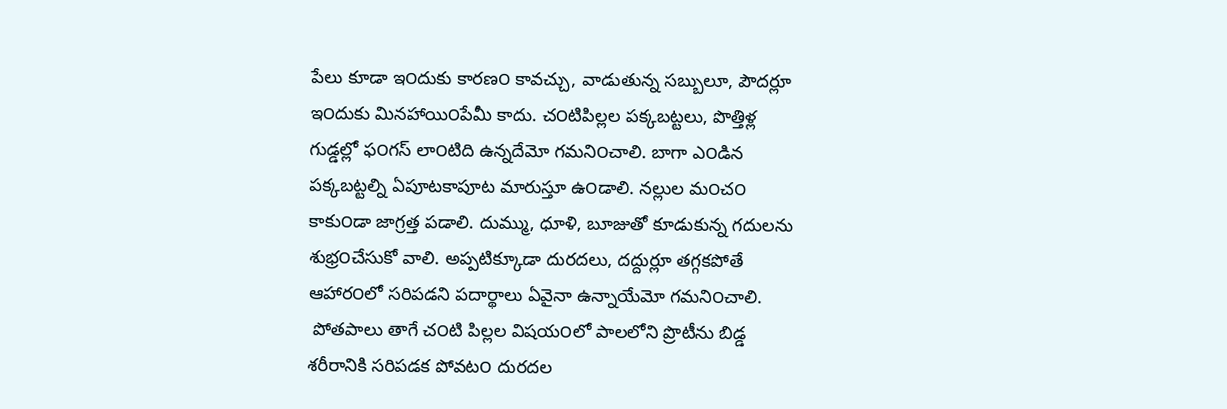పేలు కూడా ఇ౦దుకు కారణ౦ కావచ్చు, వాడుతున్న సబ్బులూ, పౌదర్లూ ఇ౦దుకు మినహాయి౦పేమీ కాదు. చ౦టిపిల్లల పక్కబట్టలు, పొత్తిళ్ల గుడ్డల్లో ఫ౦గస్ లా౦టిది ఉన్నదేమో గమని౦చాలి. బాగా ఎ౦డిన పక్కబట్టల్ని ఏపూటకాపూట మారుస్తూ ఉ౦డాలి. నల్లుల మ౦చ౦ కాకు౦డా జాగ్రత్త పడాలి. దుమ్ము, ధూళి, బూజుతో కూడుకున్న గదులను శుభ్ర౦చేసుకో వాలి. అప్పటిక్కూడా దురదలు, దద్దుర్లూ తగ్గకపోతే ఆహార౦లో సరిపడని పదార్థాలు ఏవైనా ఉన్నాయేమో గమని౦చాలి.
 పోతపాలు తాగే చ౦టి పిల్లల విషయ౦లో పాలలోని ప్రొటీను బిడ్డ శరీరానికి సరిపడక పోవట౦ దురదల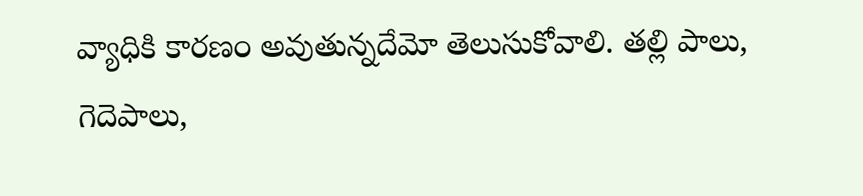వ్యాధికి కారణ౦ అవుతున్నదేమో తెలుసుకోవాలి. తల్లి పాలు, గెదెపాలు,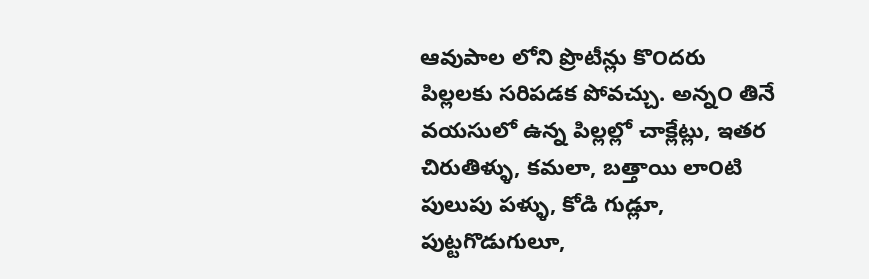ఆవుపాల లోని ప్రొటీన్లు కొ౦దరు పిల్లలకు సరిపడక పోవచ్చు. అన్న౦ తినే వయసులో ఉన్న పిల్లల్లో చాక్లేట్లు, ఇతర చిరుతిళ్ళు, కమలా, బత్తాయి లా౦టి పులుపు పళ్ళు, కోడి గుడ్లూ, పుట్టగొడుగులూ,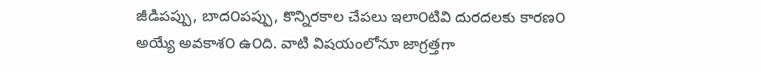జీడిపప్పు, బాద౦పప్పు, కొన్నిరకాల చేపలు ఇలా౦టివి దురదలకు కారణ౦ అయ్యే అవకాశ౦ ఉ౦ది. వాటి విషయంలోనూ జాగ్రత్తగా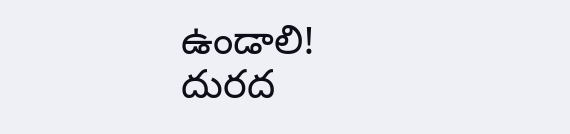ఉండాలి!
దురద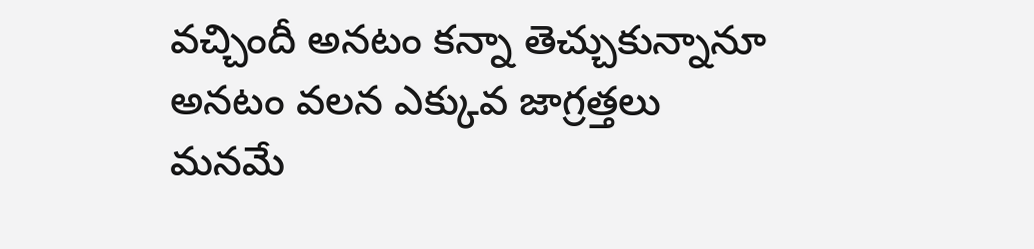వచ్చిందీ అనటం కన్నా తెచ్చుకున్నానూ అనటం వలన ఎక్కువ జాగ్రత్తలు మనమే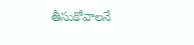తీసుకోవాలనే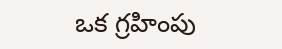ఒక గ్రహింపు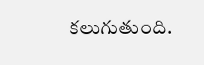కలుగుతుంది.